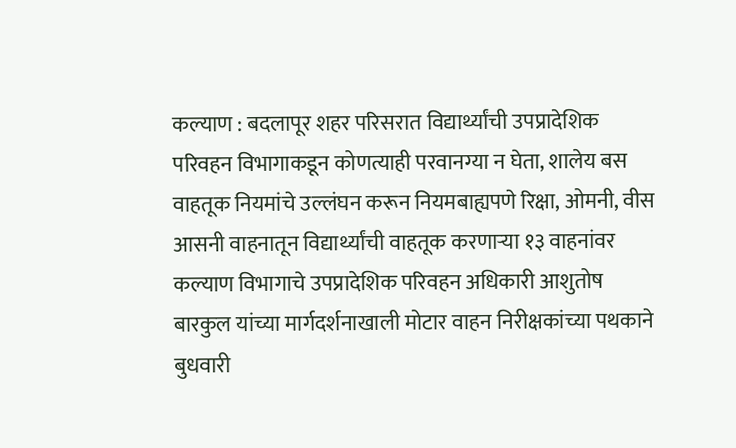कल्याण : बदलापूर शहर परिसरात विद्यार्थ्यांची उपप्रादेशिक परिवहन विभागाकडून कोणत्याही परवानग्या न घेता, शालेय बस वाहतूक नियमांचे उल्लंघन करून नियमबाह्यपणे रिक्षा, ओमनी, वीस आसनी वाहनातून विद्यार्थ्यांची वाहतूक करणाऱ्या १३ वाहनांवर कल्याण विभागाचे उपप्रादेशिक परिवहन अधिकारी आशुतोष बारकुल यांच्या मार्गदर्शनाखाली मोटार वाहन निरीक्षकांच्या पथकाने बुधवारी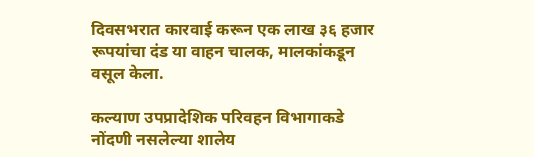दिवसभरात कारवाई करून एक लाख ३६ हजार रूपयांचा दंड या वाहन चालक, मालकांकडून वसूल केला.

कल्याण उपप्रादेशिक परिवहन विभागाकडे नोंदणी नसलेल्या शालेय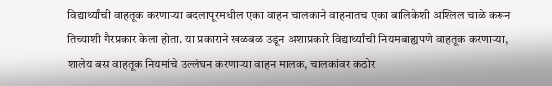विद्यार्थ्यांची वाहतूक करणाऱ्या बदलापूरमधील एका वाहन चालकाने वाहनातच एका बालिकेशी अश्लिल चाळे करून तिच्याशी गैरप्रकार केला होता. या प्रकाराने खळबळ उडून अशाप्रकारे विद्यार्थ्यांची नियमबाह्यपणे वाहतूक करणाऱ्या, शालेय बस वाहतूक नियमांचे उल्लंघन करणाऱ्या वाहन मालक, चालकांवर कठोर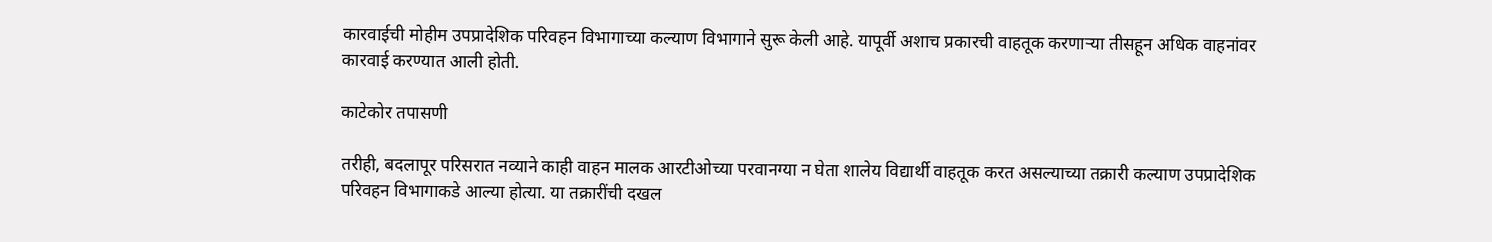कारवाईची मोहीम उपप्रादेशिक परिवहन विभागाच्या कल्याण विभागाने सुरू केली आहे. यापूर्वी अशाच प्रकारची वाहतूक करणाऱ्या तीसहून अधिक वाहनांवर कारवाई करण्यात आली होती.

काटेकोर तपासणी

तरीही, बदलापूर परिसरात नव्याने काही वाहन मालक आरटीओच्या परवानग्या न घेता शालेय विद्यार्थी वाहतूक करत असल्याच्या तक्रारी कल्याण उपप्रादेशिक परिवहन विभागाकडे आल्या होत्या. या तक्रारींची दखल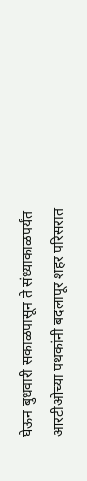घेऊन बुधवारी सकाळपासून ते संध्याकाळपर्यंत आरटीओच्या पथकांनी बदलापूर शहर परिसरात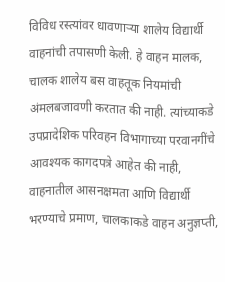विविध रस्त्यांवर धावणाऱ्या शालेय विद्यार्थी वाहनांची तपासणी केली. हे वाहन मालक, चालक शालेय बस वाहतूक नियमांची अंमलबजावणी करतात की नाही. त्यांच्याकडे उपप्रादेशिक परिवहन विभागाच्या परवानगींचे आवश्यक कागदपत्रे आहेत की नाही, वाहनातील आसनक्षमता आणि विद्यार्थी भरण्याचे प्रमाण, चालकाकडे वाहन अनुज्ञप्ती,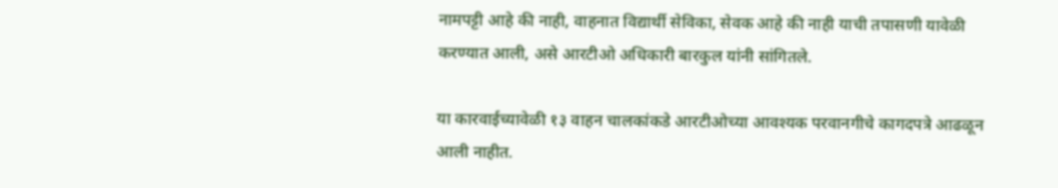नामपट्टी आहे की नाही, वाहनात विद्यार्थी सेविका, सेवक आहे की नाही याची तपासणी यावेळी करण्यात आली, असे आरटीओ अधिकारी बारकुल यांनी सांगितले.

या कारवाईच्यावेळी १३ वाहन चालकांकडे आरटीओच्या आवश्यक परवानगीचे कागदपत्रे आढळून आली नाहीत.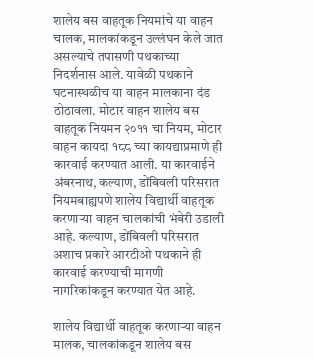शालेय बस वाहतूक नियमांचे या वाहन चालक, मालकांकडून उल्लंघन केले जात असल्याचे तपासणी पथकाच्या निदर्शनास आले. यावेळी पथकाने घटनास्थळीच या वाहन मालकाना दंड ठोठावला. मोटार वाहन शालेय बस वाहतूक नियमन २०११ चा नियम, मोटार वाहन कायदा १८८ च्या कायद्याप्रमाणे ही कारवाई करण्यात आली. या कारवाईने अंबरनाथ, कल्याण, डोंबिवली परिसरात नियमबाह्यपणे शालेय विद्यार्थी वाहतूक करणाऱ्या वाहन चालकांची भंबेरी उडाली आहे. कल्याण, डोंबिवली परिसरात अशाच प्रकारे आरटीओ पथकाने ही कारवाई करण्याची मागणी नागरिकांकडून करण्यात येत आहे.

शालेय विद्यार्थी वाहतूक करणाऱ्या वाहन मालक, चालकांकडून शालेय बस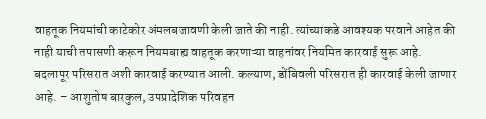वाहतूक नियमांची काटेकोर अंमलबजावणी केली जाते की नाही. त्यांच्याकडे आवश्यक परवाने आहेत की नाही याची तपासणी करून नियमबाह्य वाहतूक करणाऱ्या वाहनांवर नियमित कारवाई सुरू आहे. बदलापूर परिसरात अशी कारवाई करण्यात आली. कल्याण, डोंबिवली परिसरात ही कारवाई केली जाणार आहे. – आशुतोष बारकुल, उपप्रादेशिक परिवहन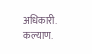अधिकारी. कल्याण.